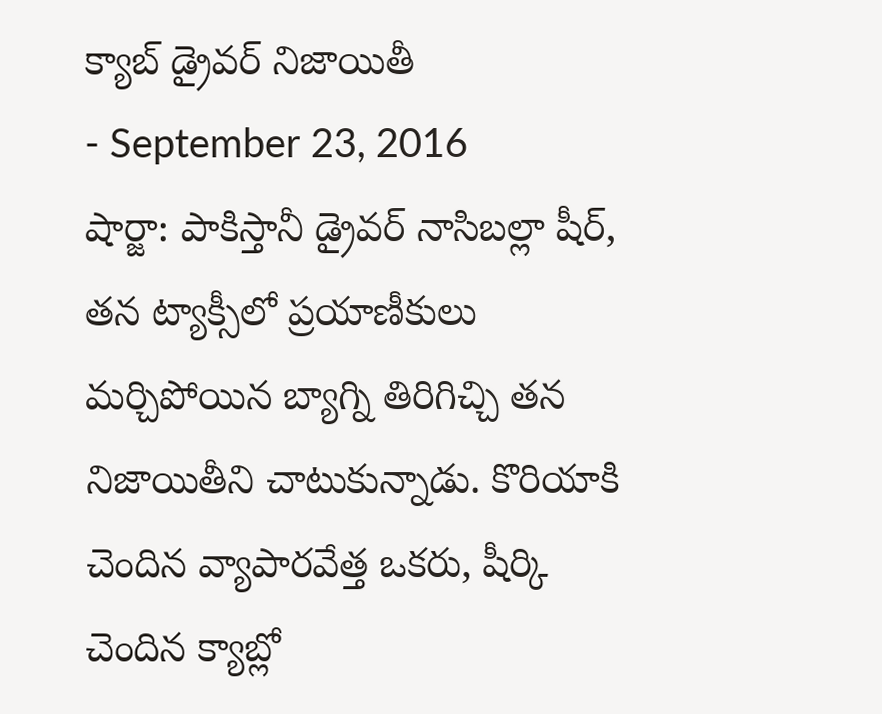క్యాబ్ డ్రైవర్ నిజాయితీ
- September 23, 2016
షార్జా: పాకిస్తానీ డ్రైవర్ నాసిబల్లా షీర్, తన ట్యాక్సీలో ప్రయాణీకులు మర్చిపోయిన బ్యాగ్ని తిరిగిచ్చి తన నిజాయితీని చాటుకున్నాడు. కొరియాకి చెందిన వ్యాపారవేత్త ఒకరు, షీర్కి చెందిన క్యాబ్లో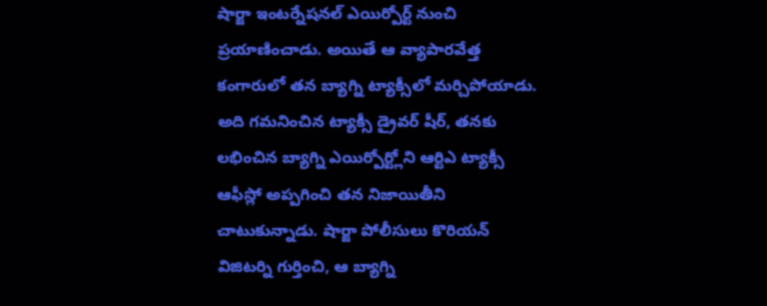షార్జా ఇంటర్నేషనల్ ఎయిర్పోర్ట్ నుంచి ప్రయాణించాడు. అయితే ఆ వ్యాపారవేత్త కంగారులో తన బ్యాగ్ని ట్యాక్సీలో మర్చిపోయాడు. అది గమనించిన ట్యాక్సీ డ్రైవర్ షీర్, తనకు లభించిన బ్యాగ్ని ఎయిర్పోర్ట్లోని ఆర్టిఎ ట్యాక్సీ ఆఫీస్లో అప్పగించి తన నిజాయితీని చాటుకున్నాడు. షార్జా పోలీసులు కొరియన్ విజిటర్ని గుర్తించి, ఆ బ్యాగ్ని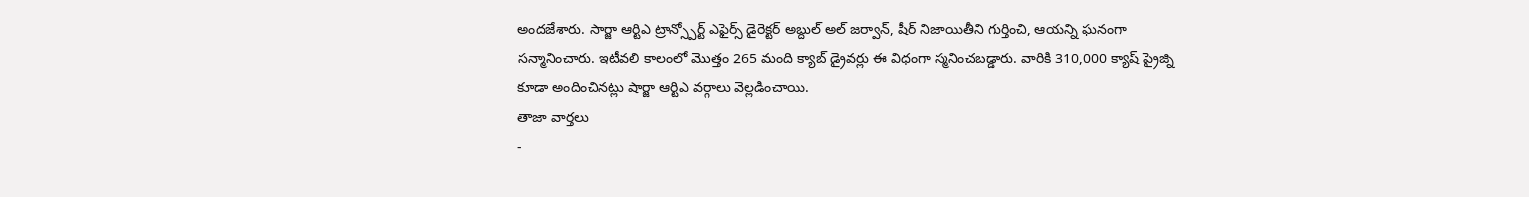అందజేశారు. సార్జా ఆర్టిఎ ట్రాన్స్పోర్ట్ ఎఫైర్స్ డైరెక్టర్ అబ్దుల్ అల్ జర్వాన్, షీర్ నిజాయితీని గుర్తించి, ఆయన్ని ఘనంగా సన్మానించారు. ఇటీవలి కాలంలో మొత్తం 265 మంది క్యాబ్ డ్రైవర్లు ఈ విధంగా స్మనించబడ్డారు. వారికి 310,000 క్యాష్ ప్రైజ్ని కూడా అందించినట్లు షార్జా ఆర్టిఎ వర్గాలు వెల్లడించాయి.
తాజా వార్తలు
-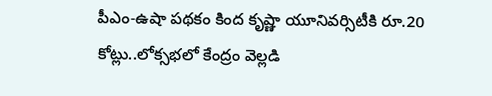పీఎం-ఉషా పథకం కింద కృష్ణా యూనివర్సిటీకి రూ.20 కోట్లు..లోక్సభలో కేంద్రం వెల్లడి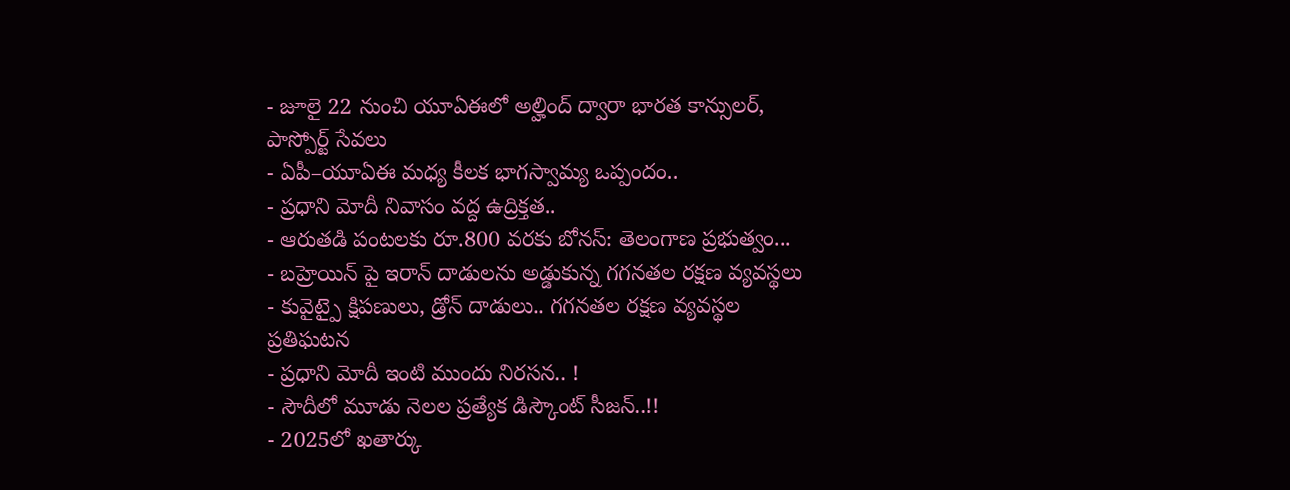- జూలై 22 నుంచి యూఏఈలో అల్హింద్ ద్వారా భారత కాన్సులర్, పాస్పోర్ట్ సేవలు
- ఏపీ–యూఏఈ మధ్య కీలక భాగస్వామ్య ఒప్పందం..
- ప్రధాని మోదీ నివాసం వద్ద ఉద్రిక్తత..
- ఆరుతడి పంటలకు రూ.800 వరకు బోనస్: తెలంగాణ ప్రభుత్వం...
- బహ్రెయిన్ పై ఇరాన్ దాడులను అడ్డుకున్న గగనతల రక్షణ వ్యవస్థలు
- కువైట్పై క్షిపణులు, డ్రోన్ దాడులు.. గగనతల రక్షణ వ్యవస్థల ప్రతిఘటన
- ప్రధాని మోదీ ఇంటి ముందు నిరసన.. !
- సౌదీలో మూడు నెలల ప్రత్యేక డిస్కౌంట్ సీజన్..!!
- 2025లో ఖతార్కు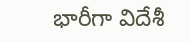భారీగా విదేశీ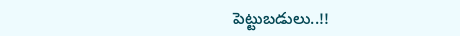పెట్టుబడులు..!!